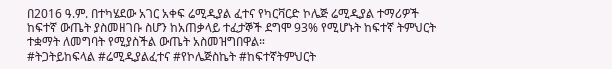በ2016 ዓ.ም. በተካሄደው አገር አቀፍ ሬሚዲያል ፈተና የካርቫርድ ኮሌጅ ሬሚዲያል ተማሪዎች ከፍተኛ ውጤት ያስመዘገቡ ስሆን ከአጠቃላይ ተፈታኞች ደግሞ 93% የሚሆኑት ከፍተኛ ትምህርት ተቋማት ለመግባት የሚያስችል ውጤት አስመዝግበዋል።
#ትጋትይከፍላል #ሬሚዲያልፈተና #የኮሌጅስኬት #ከፍተኛትምህርት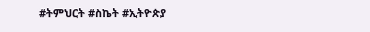#ትምህርት #ስኬት #ኢትዮጵያ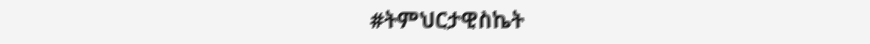#ትምህርታዊስኬት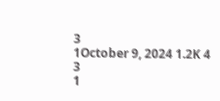3
1October 9, 2024 1.2K 4
3
1